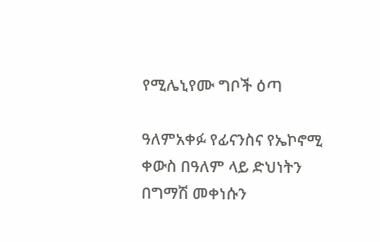የሚሌኒየሙ ግቦች ዕጣ

ዓለምአቀፉ የፊናንስና የኤኮኖሚ ቀውስ በዓለም ላይ ድህነትን በግማሽ መቀነሱን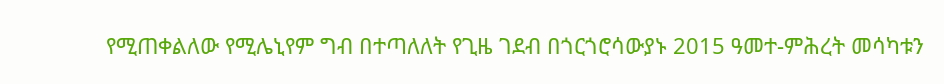የሚጠቀልለው የሚሌኒየም ግብ በተጣለለት የጊዜ ገደብ በጎርጎሮሳውያኑ 2015 ዓመተ-ምሕረት መሳካቱን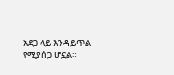አደጋ ላይ እንዳይጥል የሚያሰጋ ሆኗል።